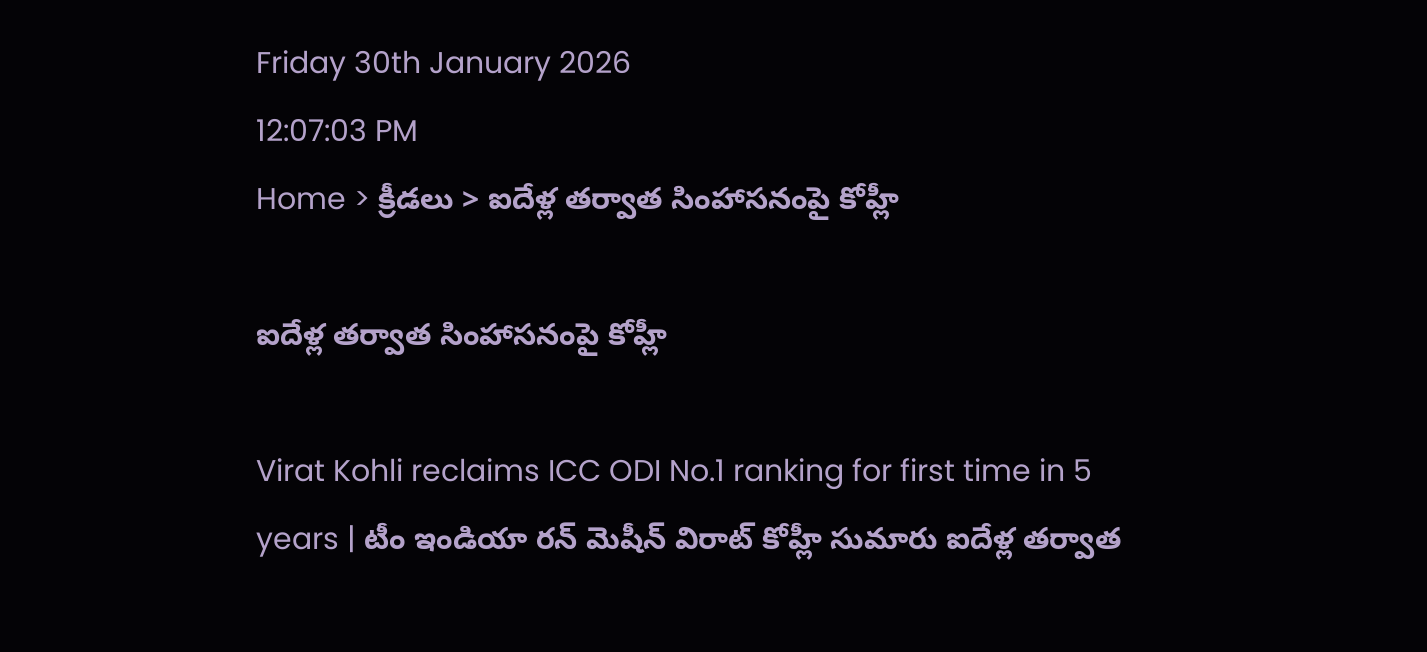Friday 30th January 2026
12:07:03 PM
Home > క్రీడలు > ఐదేళ్ల తర్వాత సింహాసనంపై కోహ్లీ

ఐదేళ్ల తర్వాత సింహాసనంపై కోహ్లీ

Virat Kohli reclaims ICC ODI No.1 ranking for first time in 5 years | టీం ఇండియా రన్ మెషీన్ విరాట్ కోహ్లీ సుమారు ఐదేళ్ల తర్వాత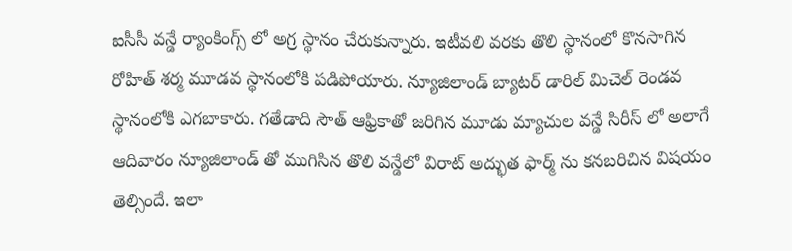ఐసీసీ వన్డే ర్యాంకింగ్స్ లో అగ్ర స్థానం చేరుకున్నారు. ఇటీవలి వరకు తొలి స్థానంలో కొనసాగిన రోహిత్ శర్మ మూడవ స్థానంలోకి పడిపోయారు. న్యూజిలాండ్ బ్యాటర్ డారిల్ మిచెల్ రెండవ స్థానంలోకి ఎగబాకారు. గతేడాది సౌత్ ఆఫ్రికాతో జరిగిన మూడు మ్యాచుల వన్డే సిరీస్ లో అలాగే ఆదివారం న్యూజిలాండ్ తో ముగిసిన తొలి వన్డేలో విరాట్ అద్భుత ఫార్మ్ ను కనబరిచిన విషయం తెల్సిందే. ఇలా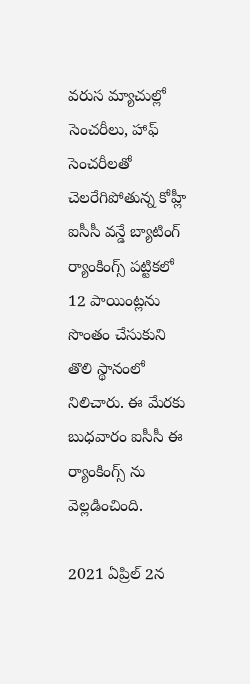వరుస మ్యాచుల్లో సెంచరీలు, హాఫ్ సెంచరీలతో చెలరేగిపోతున్న కోహ్లీ ఐసీసీ వన్డే బ్యాటింగ్ ర్యాంకింగ్స్ పట్టికలో 12 పాయింట్లను సొంతం చేసుకుని తొలి స్థానంలో నిలిచారు. ఈ మేరకు బుధవారం ఐసీసీ ఈ ర్యాంకింగ్స్ ను వెల్లడించింది.

2021 ఏప్రిల్ 2న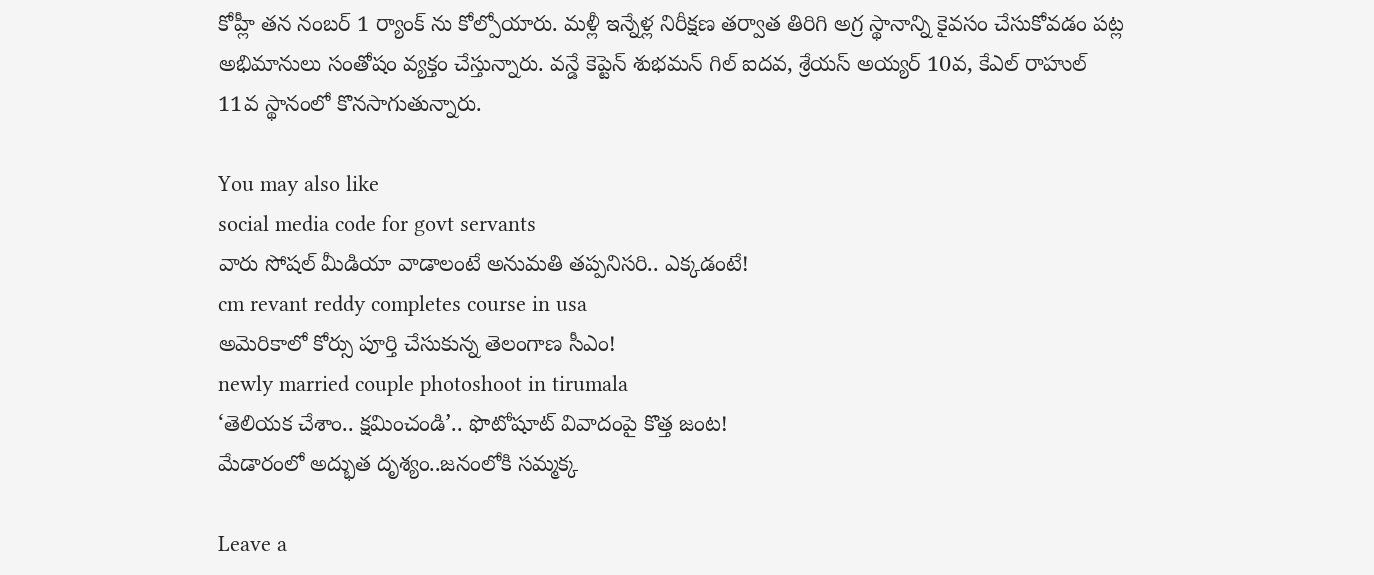కోహ్లీ తన నంబర్ 1 ర్యాంక్ ను కోల్పోయారు. మళ్లీ ఇన్నేళ్ల నిరీక్షణ తర్వాత తిరిగి అగ్ర స్థానాన్ని కైవసం చేసుకోవడం పట్ల అభిమానులు సంతోషం వ్యక్తం చేస్తున్నారు. వన్డే కెప్టెన్ శుభమన్ గిల్ ఐదవ, శ్రేయస్ అయ్యర్ 10వ, కేఎల్ రాహుల్ 11వ స్థానంలో కొనసాగుతున్నారు.

You may also like
social media code for govt servants
వారు సోషల్ మీడియా వాడాలంటే అనుమతి తప్పనిసరి.. ఎక్కడంటే!
cm revant reddy completes course in usa
అమెరికాలో కోర్సు పూర్తి చేసుకున్న తెలంగాణ సీఎం!
newly married couple photoshoot in tirumala
‘తెలియక చేశాం.. క్షమించండి’.. ఫొటోషూట్ వివాదంపై కొత్త జంట!
మేడారంలో అద్భుత దృశ్యం..జనంలోకి సమ్మక్క

Leave a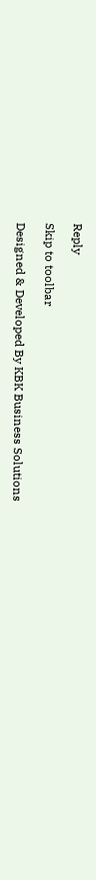Reply

Skip to toolbar

Designed & Developed By KBK Business Solutions